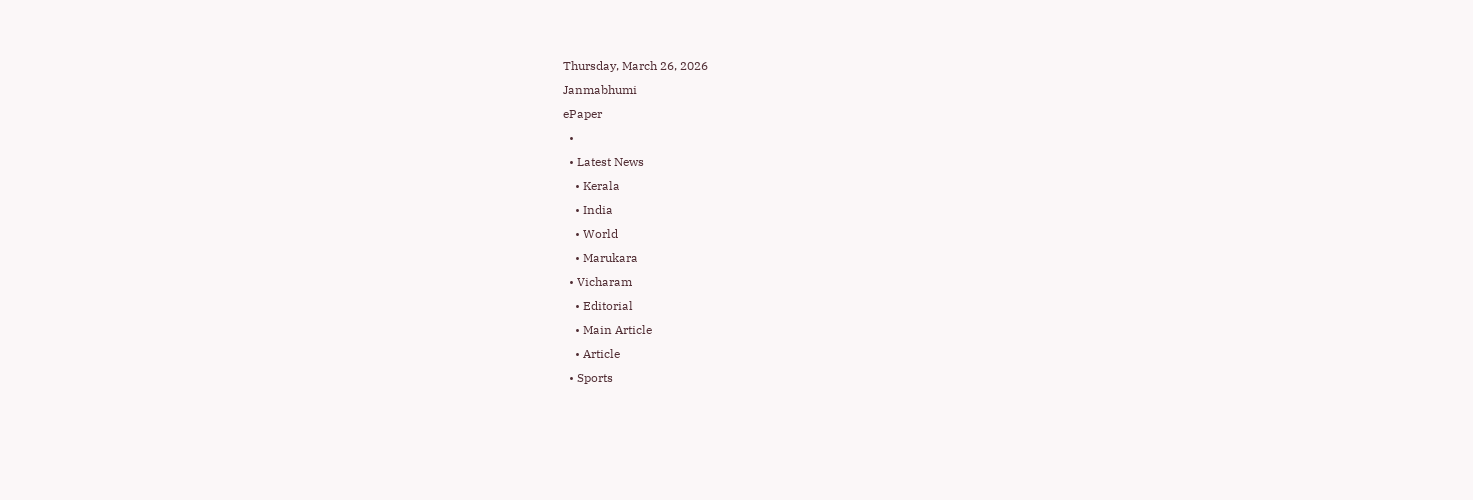Thursday, March 26, 2026
Janmabhumi
ePaper
  •
  • Latest News
    • Kerala
    • India
    • World
    • Marukara
  • Vicharam
    • Editorial
    • Main Article
    • Article
  • Sports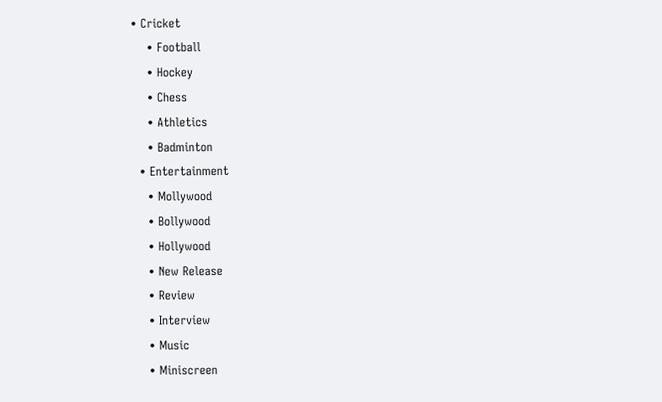• Cricket
    • Football
    • Hockey
    • Chess
    • Athletics
    • Badminton
  • Entertainment
    • Mollywood
    • Bollywood
    • Hollywood
    • New Release
    • Review
    • Interview
    • Music
    • Miniscreen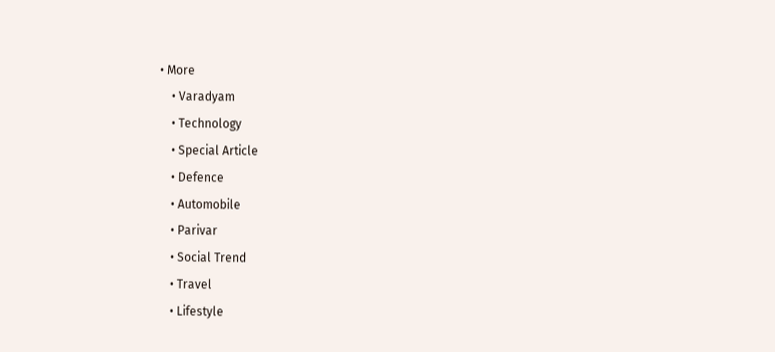• More
    • Varadyam
    • Technology
    • Special Article
    • Defence
    • Automobile
    • Parivar
    • Social Trend
    • Travel
    • Lifestyle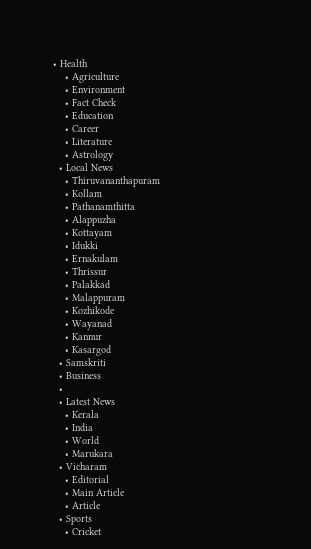• Health
    • Agriculture
    • Environment
    • Fact Check
    • Education
    • Career
    • Literature
    • Astrology
  • Local News
    • Thiruvananthapuram
    • Kollam
    • Pathanamthitta
    • Alappuzha
    • Kottayam
    • Idukki
    • Ernakulam
    • Thrissur
    • Palakkad
    • Malappuram
    • Kozhikode
    • Wayanad
    • Kannur
    • Kasargod
  • Samskriti
  • Business
  •
  • Latest News
    • Kerala
    • India
    • World
    • Marukara
  • Vicharam
    • Editorial
    • Main Article
    • Article
  • Sports
    • Cricket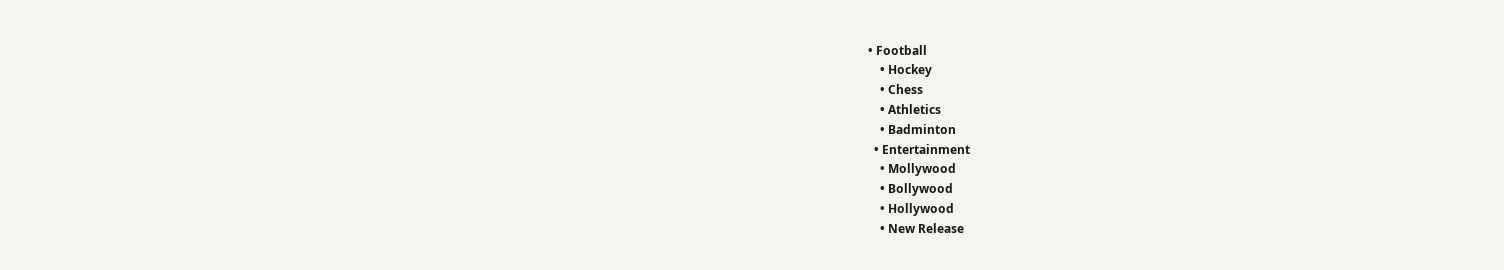• Football
    • Hockey
    • Chess
    • Athletics
    • Badminton
  • Entertainment
    • Mollywood
    • Bollywood
    • Hollywood
    • New Release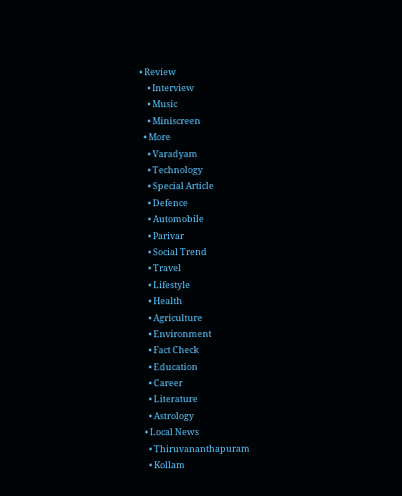• Review
    • Interview
    • Music
    • Miniscreen
  • More
    • Varadyam
    • Technology
    • Special Article
    • Defence
    • Automobile
    • Parivar
    • Social Trend
    • Travel
    • Lifestyle
    • Health
    • Agriculture
    • Environment
    • Fact Check
    • Education
    • Career
    • Literature
    • Astrology
  • Local News
    • Thiruvananthapuram
    • Kollam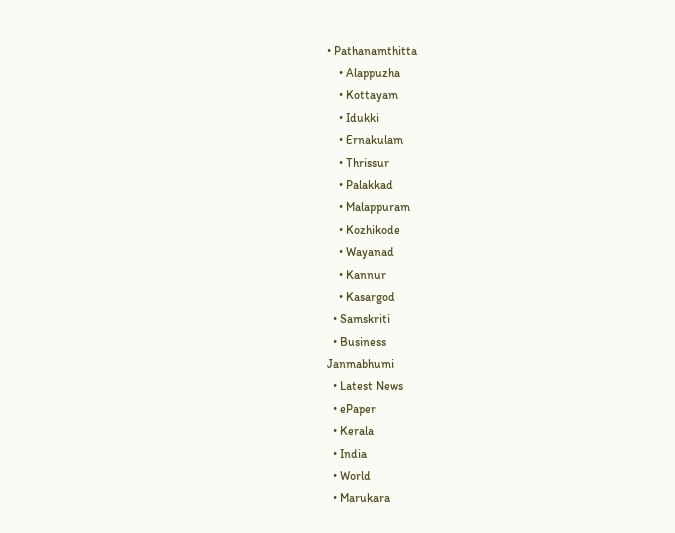• Pathanamthitta
    • Alappuzha
    • Kottayam
    • Idukki
    • Ernakulam
    • Thrissur
    • Palakkad
    • Malappuram
    • Kozhikode
    • Wayanad
    • Kannur
    • Kasargod
  • Samskriti
  • Business
Janmabhumi
  • Latest News
  • ePaper
  • Kerala
  • India
  • World
  • Marukara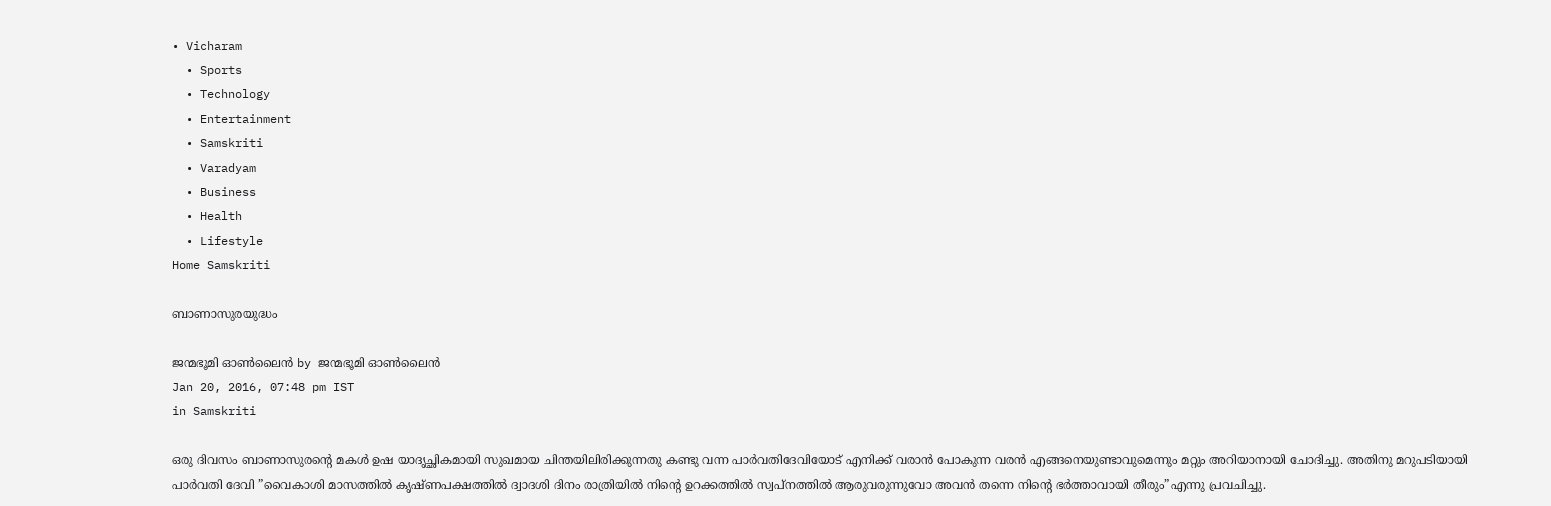• Vicharam
  • Sports
  • Technology
  • Entertainment
  • Samskriti
  • Varadyam
  • Business
  • Health
  • Lifestyle
Home Samskriti

ബാണാസുരയുദ്ധം

ജന്മഭൂമി ഓണ്‍ലൈന്‍ by ജന്മഭൂമി ഓണ്‍ലൈന്‍
Jan 20, 2016, 07:48 pm IST
in Samskriti

ഒരു ദിവസം ബാണാസുരന്റെ മകള്‍ ഉഷ യാദൃച്ഛികമായി സുഖമായ ചിന്തയിലിരിക്കുന്നതു കണ്ടു വന്ന പാര്‍വതിദേവിയോട് എനിക്ക് വരാന്‍ പോകുന്ന വരന്‍ എങ്ങനെയുണ്ടാവുമെന്നും മറ്റും അറിയാനായി ചോദിച്ചു. അതിനു മറുപടിയായി പാര്‍വതി ദേവി ”വൈകാശി മാസത്തില്‍ കൃഷ്ണപക്ഷത്തില്‍ ദ്വാദശി ദിനം രാത്രിയില്‍ നിന്റെ ഉറക്കത്തില്‍ സ്വപ്‌നത്തില്‍ ആരുവരുന്നുവോ അവന്‍ തന്നെ നിന്റെ ഭര്‍ത്താവായി തീരും”എന്നു പ്രവചിച്ചു.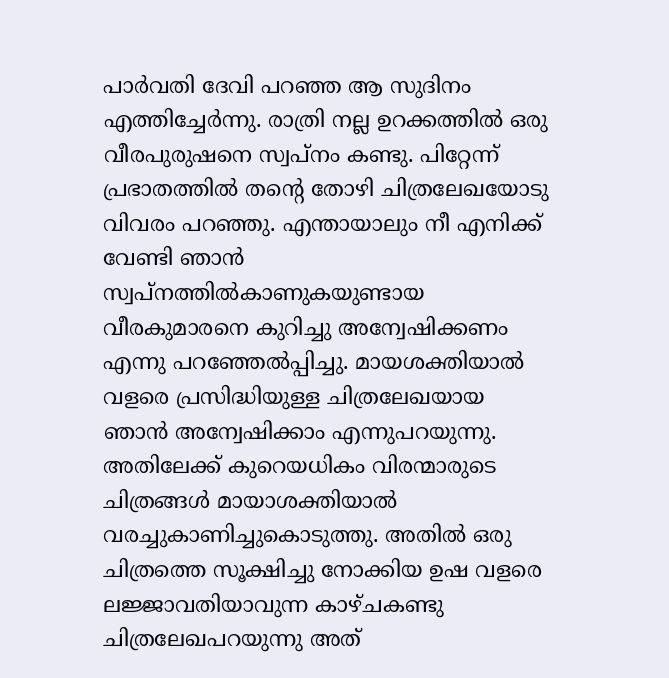പാര്‍വതി ദേവി പറഞ്ഞ ആ സുദിനം എത്തിച്ചേര്‍ന്നു. രാത്രി നല്ല ഉറക്കത്തില്‍ ഒരു വീരപുരുഷനെ സ്വപ്‌നം കണ്ടു. പിറ്റേന്ന് പ്രഭാതത്തില്‍ തന്റെ തോഴി ചിത്രലേഖയോടു വിവരം പറഞ്ഞു. എന്തായാലും നീ എനിക്ക് വേണ്ടി ഞാന്‍ സ്വപ്‌നത്തില്‍കാണുകയുണ്ടായ വീരകുമാരനെ കുറിച്ചു അന്വേഷിക്കണം എന്നു പറഞ്ഞേല്‍പ്പിച്ചു. മായശക്തിയാല്‍ വളരെ പ്രസിദ്ധിയുള്ള ചിത്രലേഖയായ ഞാന്‍ അന്വേഷിക്കാം എന്നുപറയുന്നു. അതിലേക്ക് കുറെയധികം വിരന്മാരുടെ ചിത്രങ്ങള്‍ മായാശക്തിയാല്‍ വരച്ചുകാണിച്ചുകൊടുത്തു. അതില്‍ ഒരു ചിത്രത്തെ സൂക്ഷിച്ചു നോക്കിയ ഉഷ വളരെ ലജ്ജാവതിയാവുന്ന കാഴ്ചകണ്ടു ചിത്രലേഖപറയുന്നു അത്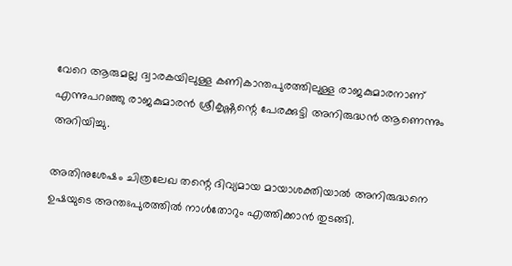വേറെ ആരുമല്ല ദ്വാരകയിലുള്ള കണികാന്തപുരത്തിലുള്ള രാജകുമാരനാണ് എന്നുപറഞ്ഞു രാജകുമാരന്‍ ശ്രീകൃഷ്ണന്റെ പേരക്കുട്ടി അനിരുദ്ധന്‍ ആണെന്നും അറിയിച്ചു.

അതിനുശേഷം ചിത്രലേഖ തന്റെ ദിവ്യമായ മായാശക്തിയാല്‍ അനിരുദ്ധനെ ഉഷയുടെ അന്തഃപുരത്തില്‍ നാള്‍തോറും എത്തിക്കാന്‍ തുടങ്ങി.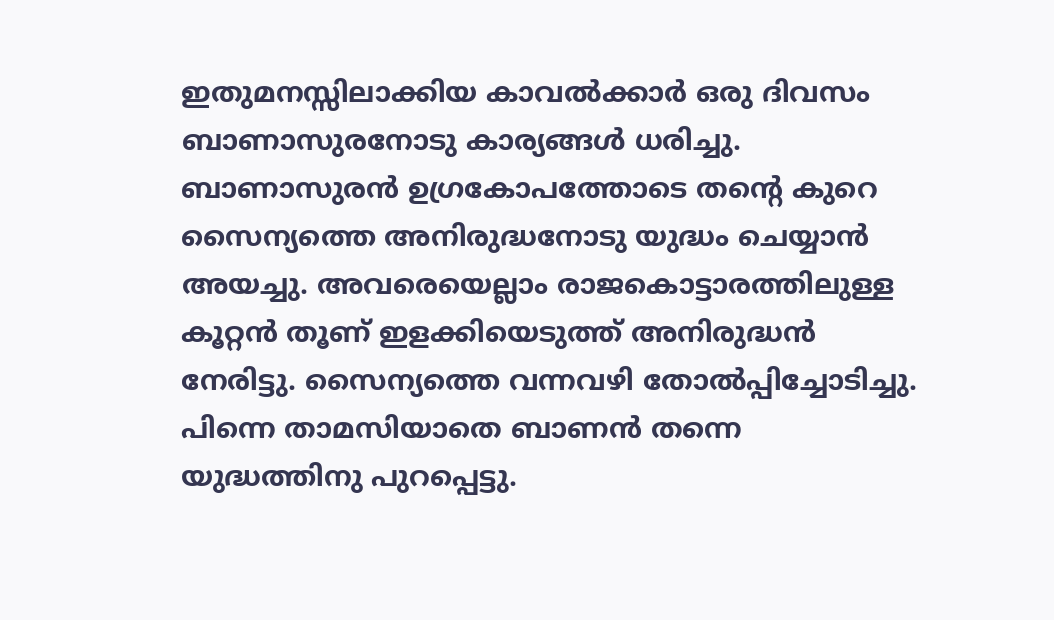ഇതുമനസ്സിലാക്കിയ കാവല്‍ക്കാര്‍ ഒരു ദിവസം ബാണാസുരനോടു കാര്യങ്ങള്‍ ധരിച്ചു. ബാണാസുരന്‍ ഉഗ്രകോപത്തോടെ തന്റെ കുറെ സൈന്യത്തെ അനിരുദ്ധനോടു യുദ്ധം ചെയ്യാന്‍ അയച്ചു. അവരെയെല്ലാം രാജകൊട്ടാരത്തിലുള്ള കൂറ്റന്‍ തൂണ് ഇളക്കിയെടുത്ത് അനിരുദ്ധന്‍ നേരിട്ടു. സൈന്യത്തെ വന്നവഴി തോല്‍പ്പിച്ചോടിച്ചു. പിന്നെ താമസിയാതെ ബാണന്‍ തന്നെ യുദ്ധത്തിനു പുറപ്പെട്ടു.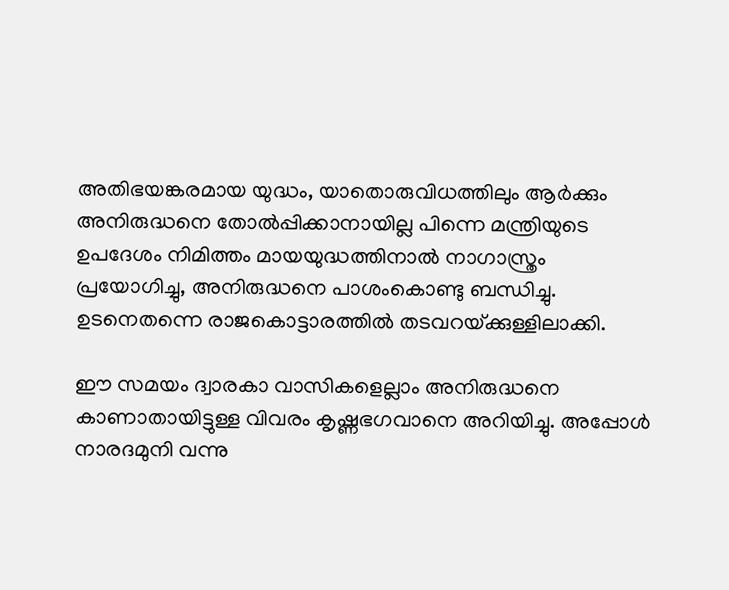അതിഭയങ്കരമായ യുദ്ധം, യാതൊരുവിധത്തിലും ആര്‍ക്കും അനിരുദ്ധനെ തോല്‍പ്പിക്കാനായില്ല പിന്നെ മന്ത്രിയുടെ ഉപദേശം നിമിത്തം മായയുദ്ധത്തിനാല്‍ നാഗാസ്ത്രം പ്രയോഗിച്ചു, അനിരുദ്ധനെ പാശംകൊണ്ടു ബന്ധിച്ചു. ഉടനെതന്നെ രാജകൊട്ടാരത്തില്‍ തടവറയ്‌ക്കുള്ളിലാക്കി.

ഈ സമയം ദ്വാരകാ വാസികളെല്ലാം അനിരുദ്ധനെ കാണാതായിട്ടുള്ള വിവരം കൃഷ്ണഭഗവാനെ അറിയിച്ചു. അപ്പോള്‍ നാരദമുനി വന്നു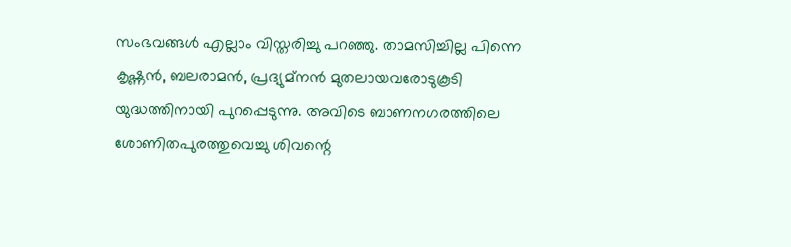സംഭവങ്ങള്‍ എല്ലാം വിസ്തരിച്ചു പറഞ്ഞു. താമസിച്ചില്ല പിന്നെ കൃഷ്ണന്‍, ബലരാമന്‍, പ്രദ്യുമ്‌നന്‍ മുതലായവരോടുകൂടി യുദ്ധത്തിനായി പുറപ്പെടുന്നു. അവിടെ ബാണനഗരത്തിലെ ശോണിതപുരത്തുവെച്ചു ശിവന്റെ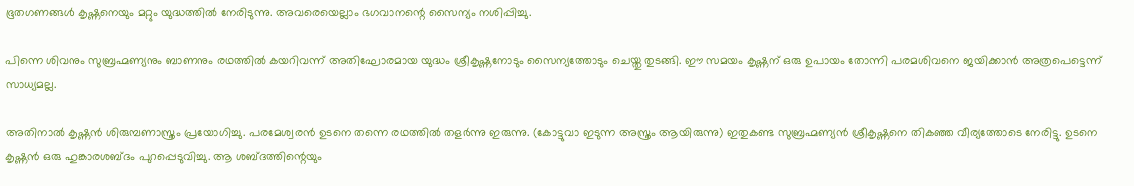ഭൂതഗണങ്ങള്‍ കൃഷ്ണനെയും മറ്റും യുദ്ധത്തില്‍ നേരിടുന്നു. അവരെയെല്ലാം ഭഗവാനന്റെ സൈന്യം നശിപ്പിച്ചു.

പിന്നെ ശിവനും സുബ്രഹ്മണ്യനും ബാണനും രഥത്തില്‍ കയറിവന്ന് അതിഘോരമായ യുദ്ധം ശ്രീകൃഷ്ണനോടും സൈന്യത്തോടും ചെയ്തു തുടങ്ങി. ഈ സമയം കൃഷ്ണന് ഒരു ഉപായം തോന്നി പരമശിവനെ ജയിക്കാന്‍ അത്രപെട്ടെന്ന് സാധ്യമല്ല.

അതിനാല്‍ കൃഷ്ണന്‍ ശിരുമ്പണാസ്ത്രം പ്രയോഗിച്ചു. പരമേശ്വരന്‍ ഉടനെ തന്നെ രഥത്തില്‍ തളര്‍ന്നു ഇരുന്നു. (കോട്ടുവാ ഇടുന്ന അസ്ത്രം ആയിരുന്നു) ഇതുകണ്ട സുബ്രഹ്മണ്യന്‍ ശ്രീകൃഷ്ണനെ തികഞ്ഞ വീര്യത്തോടെ നേരിട്ടു. ഉടനെ കൃഷ്ണന്‍ ഒരു ഹുങ്കാരശബ്ദം പുറപ്പെടുവിച്ചു. ആ ശബ്ദത്തിന്റെയും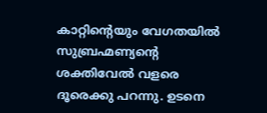കാറ്റിന്റെയും വേഗതയില്‍ സുബ്രഹ്മണ്യന്റെ ശക്തിവേല്‍ വളരെ ദൂരെക്കു പറന്നു. ഉടനെ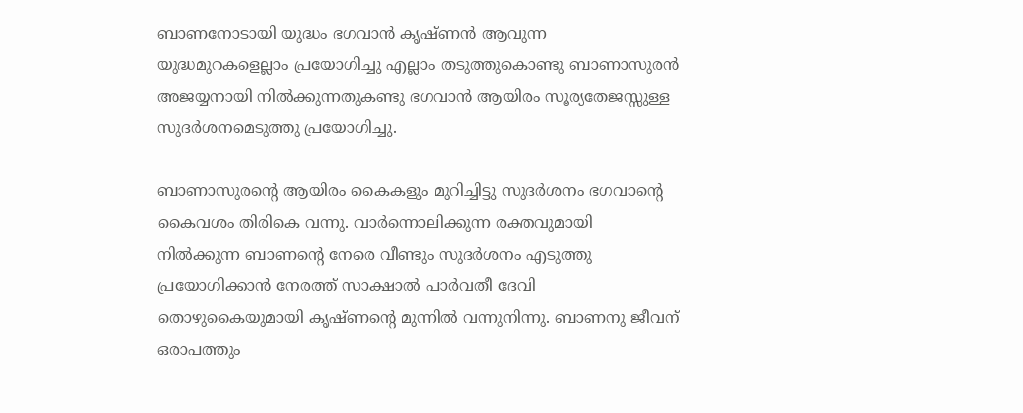ബാണനോടായി യുദ്ധം ഭഗവാന്‍ കൃഷ്ണന്‍ ആവുന്ന യുദ്ധമുറകളെല്ലാം പ്രയോഗിച്ചു എല്ലാം തടുത്തുകൊണ്ടു ബാണാസുരന്‍ അജയ്യനായി നില്‍ക്കുന്നതുകണ്ടു ഭഗവാന്‍ ആയിരം സൂര്യതേജസ്സുള്ള സുദര്‍ശനമെടുത്തു പ്രയോഗിച്ചു.

ബാണാസുരന്റെ ആയിരം കൈകളും മുറിച്ചിട്ടു സുദര്‍ശനം ഭഗവാന്റെ കൈവശം തിരികെ വന്നു. വാര്‍ന്നൊലിക്കുന്ന രക്തവുമായി നില്‍ക്കുന്ന ബാണന്റെ നേരെ വീണ്ടും സുദര്‍ശനം എടുത്തു പ്രയോഗിക്കാന്‍ നേരത്ത് സാക്ഷാല്‍ പാര്‍വതീ ദേവി തൊഴുകൈയുമായി കൃഷ്ണന്റെ മുന്നില്‍ വന്നുനിന്നു. ബാണനു ജീവന് ഒരാപത്തും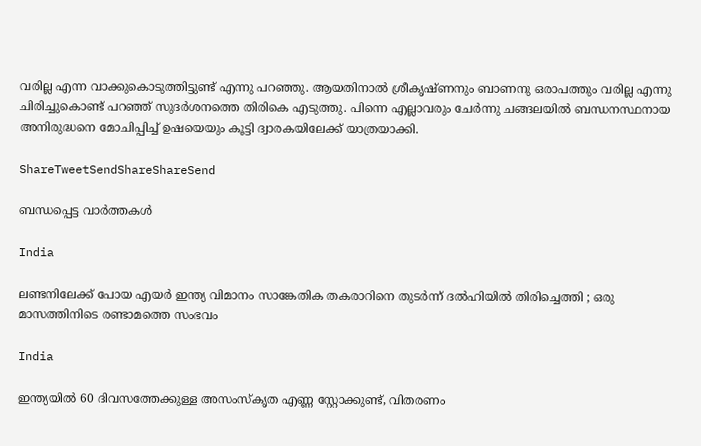വരില്ല എന്ന വാക്കുകൊടുത്തിട്ടുണ്ട് എന്നു പറഞ്ഞു. ആയതിനാല്‍ ശ്രീകൃഷ്ണനും ബാണനു ഒരാപത്തും വരില്ല എന്നു ചിരിച്ചുകൊണ്ട് പറഞ്ഞ് സുദര്‍ശനത്തെ തിരികെ എടുത്തു. പിന്നെ എല്ലാവരും ചേര്‍ന്നു ചങ്ങലയില്‍ ബന്ധനസ്ഥനായ അനിരുദ്ധനെ മോചിപ്പിച്ച് ഉഷയെയും കൂട്ടി ദ്വാരകയിലേക്ക് യാത്രയാക്കി.

ShareTweetSendShareShareSend

ബന്ധപ്പെട്ട വാര്‍ത്തകള്‍

India

ലണ്ടനിലേക്ക് പോയ എയർ ഇന്ത്യ വിമാനം സാങ്കേതിക തകരാറിനെ തുടർന്ന് ദൽഹിയിൽ തിരിച്ചെത്തി ; ഒരു മാസത്തിനിടെ രണ്ടാമത്തെ സംഭവം

India

ഇന്ത്യയിൽ 60 ദിവസത്തേക്കുള്ള അസംസ്കൃത എണ്ണ സ്റ്റോക്കുണ്ട്, വിതരണം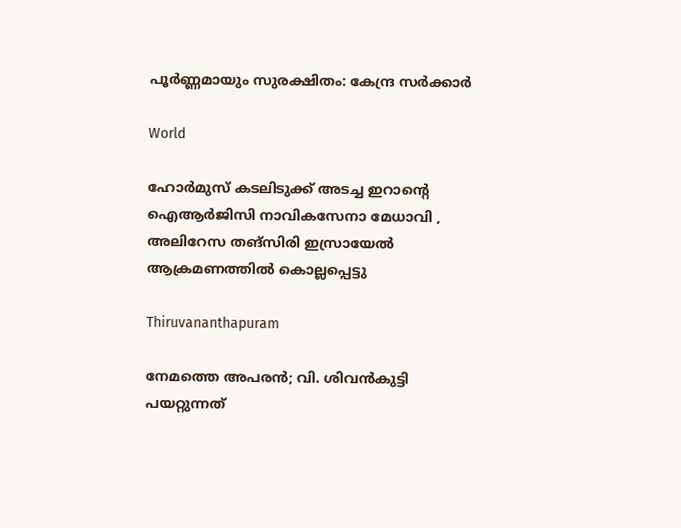പൂർണ്ണമായും സുരക്ഷിതം: കേന്ദ്ര സർക്കാർ

World

ഹോർമുസ് കടലിടുക്ക് അടച്ച ഇറാന്റെ ഐആർജിസി നാവികസേനാ മേധാവി , അലിറേസ തങ്‌സിരി ഇസ്രായേൽ ആക്രമണത്തിൽ കൊല്ലപ്പെട്ടു

Thiruvananthapuram

നേമത്തെ അപരൻ; വി. ശിവൻകുട്ടി പയറ്റുന്നത്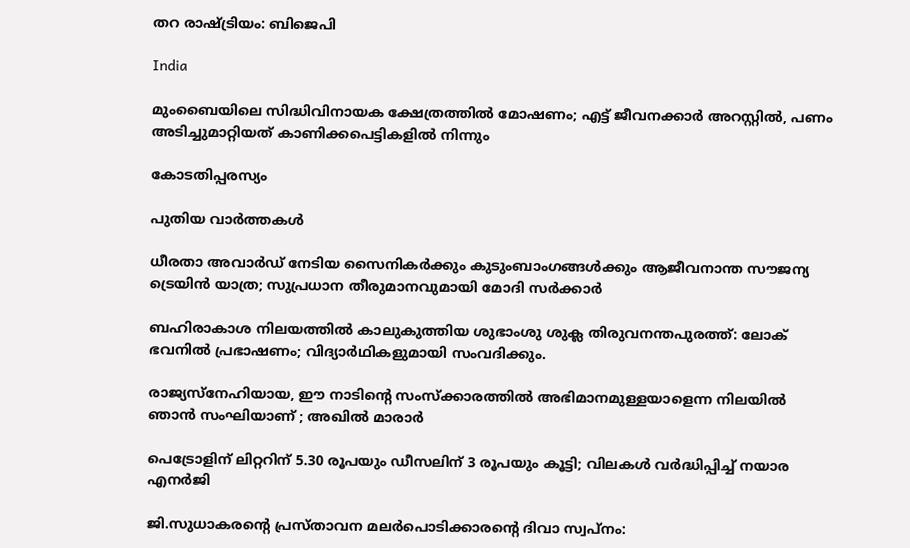തറ രാഷ്‌ട്രിയം: ബിജെപി

India

മുംബൈയിലെ സിദ്ധിവിനായക ക്ഷേത്രത്തിൽ മോഷണം; എട്ട് ജീവനക്കാർ അറസ്റ്റിൽ, പണം അടിച്ചുമാറ്റിയത് കാണിക്കപെട്ടികളിൽ നിന്നും

കോടതിപ്പരസ്യം

പുതിയ വാര്‍ത്തകള്‍

ധീരതാ അവാർഡ് നേടിയ സൈനികർക്കും കുടുംബാംഗങ്ങൾക്കും ആജീവനാന്ത സൗജന്യ ട്രെയിൻ യാത്ര; സുപ്രധാന തീരുമാനവുമായി മോദി സർക്കാർ

ബഹിരാകാശ നിലയത്തില്‍ കാലുകുത്തിയ ശുഭാംശു ശുക്ല തിരുവനന്തപുരത്ത്: ലോക് ഭവനില്‍ പ്രഭാഷണം; വിദ്യാര്‍ഥികളുമായി സംവദിക്കും.

രാജ്യസ്നേഹിയായ, ഈ നാടിന്റെ സംസ്ക്കാരത്തിൽ അഭിമാനമുള്ളയാളെന്ന നിലയിൽ ഞാൻ സംഘിയാണ് ; അഖിൽ മാരാർ

പെട്രോളിന് ലിറ്ററിന് 5.30 രൂപയും ഡീസലിന് 3 രൂപയും കൂട്ടി; വിലകൾ വർദ്ധിപ്പിച്ച് നയാര എനർജി

ജി.സുധാകരന്റെ പ്രസ്താവന മലർപൊടിക്കാരന്റെ ദിവാ സ്വപ്നം: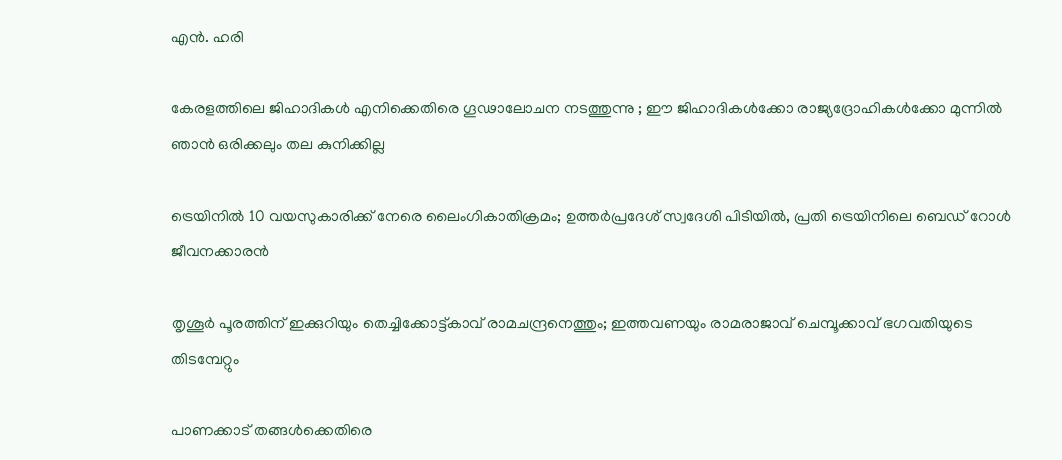എൻ. ഹരി

കേരളത്തിലെ ജിഹാദികൾ എനിക്കെതിരെ ഗൂഢാലോചന നടത്തുന്നു ; ഈ ജിഹാദികൾക്കോ രാജ്യദ്രോഹികൾക്കോ മുന്നിൽ ഞാൻ ഒരിക്കലും തല കുനിക്കില്ല

ട്രെയിനിൽ 10 വയസുകാരിക്ക് നേരെ ലൈംഗികാതിക്രമം; ഉത്തർപ്രദേശ് സ്വദേശി പിടിയിൽ, പ്രതി ട്രെയിനിലെ ബെഡ് റോൾ ജീവനക്കാരൻ

തൃശൂർ പൂരത്തിന് ഇക്കുറിയും തെച്ചിക്കോട്ട്കാവ് രാമചന്ദ്രനെത്തും; ഇത്തവണയും രാമരാജാവ് ചെമ്പൂക്കാവ് ഭഗവതിയുടെ തിടമ്പേറ്റും

പാണക്കാട് തങ്ങൾക്കെതിരെ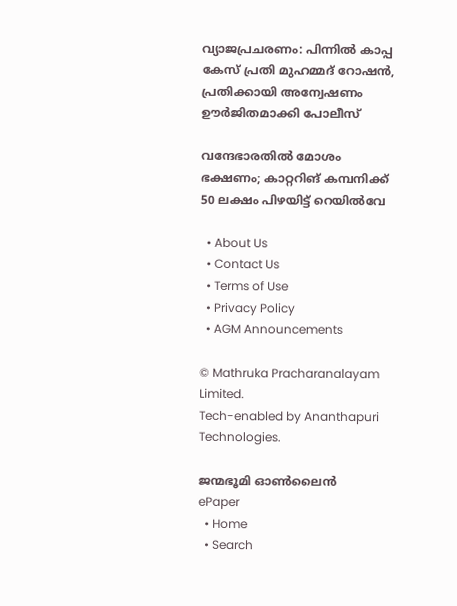വ്യാജപ്രചരണം: പിന്നിൽ കാപ്പ കേസ് പ്രതി മുഹമ്മദ് റോഷൻ, പ്രതിക്കായി അന്വേഷണം ഊർജിതമാക്കി പോലീസ്

വന്ദേഭാരതിൽ മോശം ഭക്ഷണം; കാറ്ററിങ് കമ്പനിക്ക് 50 ലക്ഷം പിഴയിട്ട് റെയിൽവേ

  • About Us
  • Contact Us
  • Terms of Use
  • Privacy Policy
  • AGM Announcements

© Mathruka Pracharanalayam Limited.
Tech-enabled by Ananthapuri Technologies.

ജന്മഭൂമി ഓണ്‍ലൈന്‍
ePaper
  • Home
  • Search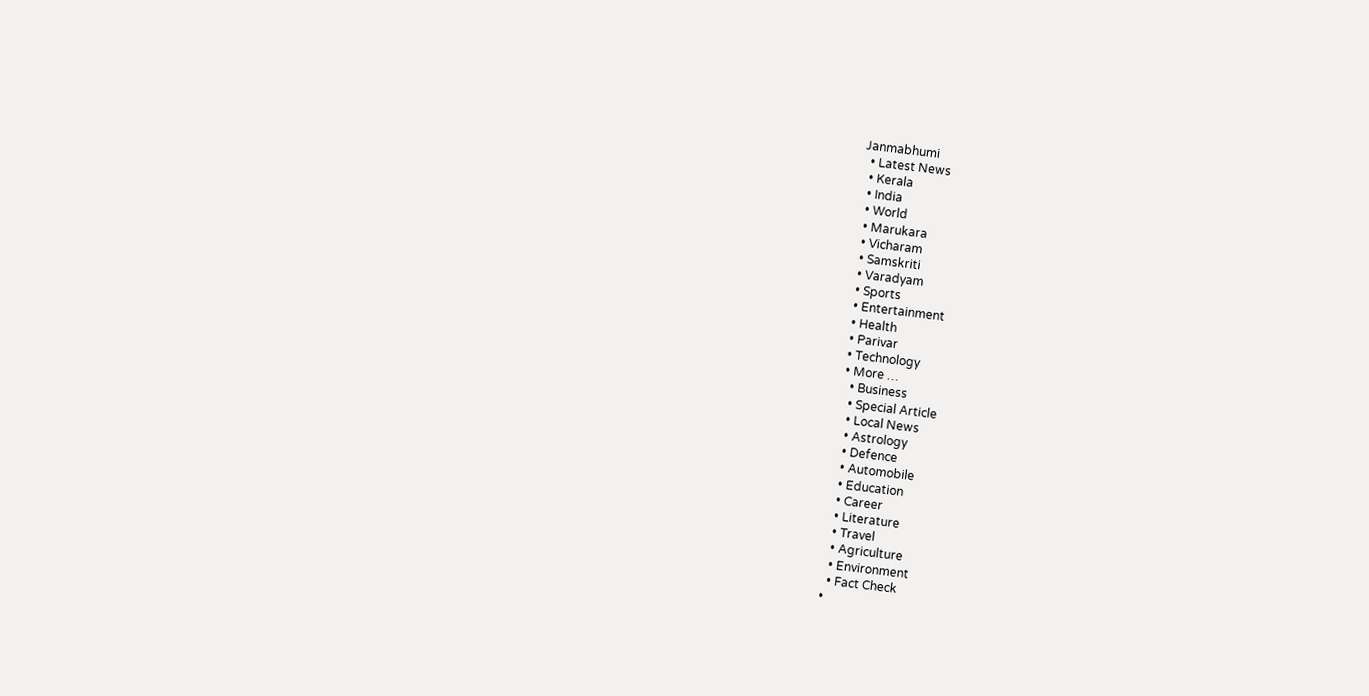Janmabhumi
  • Latest News
  • Kerala
  • India
  • World
  • Marukara
  • Vicharam
  • Samskriti
  • Varadyam
  • Sports
  • Entertainment
  • Health
  • Parivar
  • Technology
  • More …
    • Business
    • Special Article
    • Local News
    • Astrology
    • Defence
    • Automobile
    • Education
    • Career
    • Literature
    • Travel
    • Agriculture
    • Environment
    • Fact Check
  •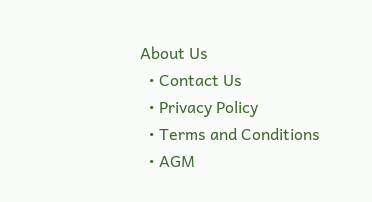About Us
  • Contact Us
  • Privacy Policy
  • Terms and Conditions
  • AGM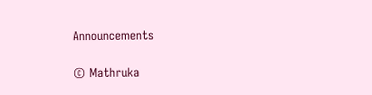Announcements

© Mathruka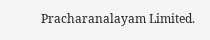Pracharanalayam Limited.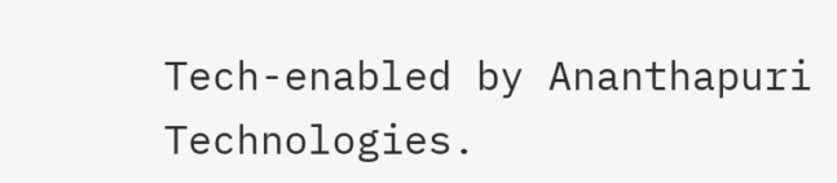Tech-enabled by Ananthapuri Technologies.